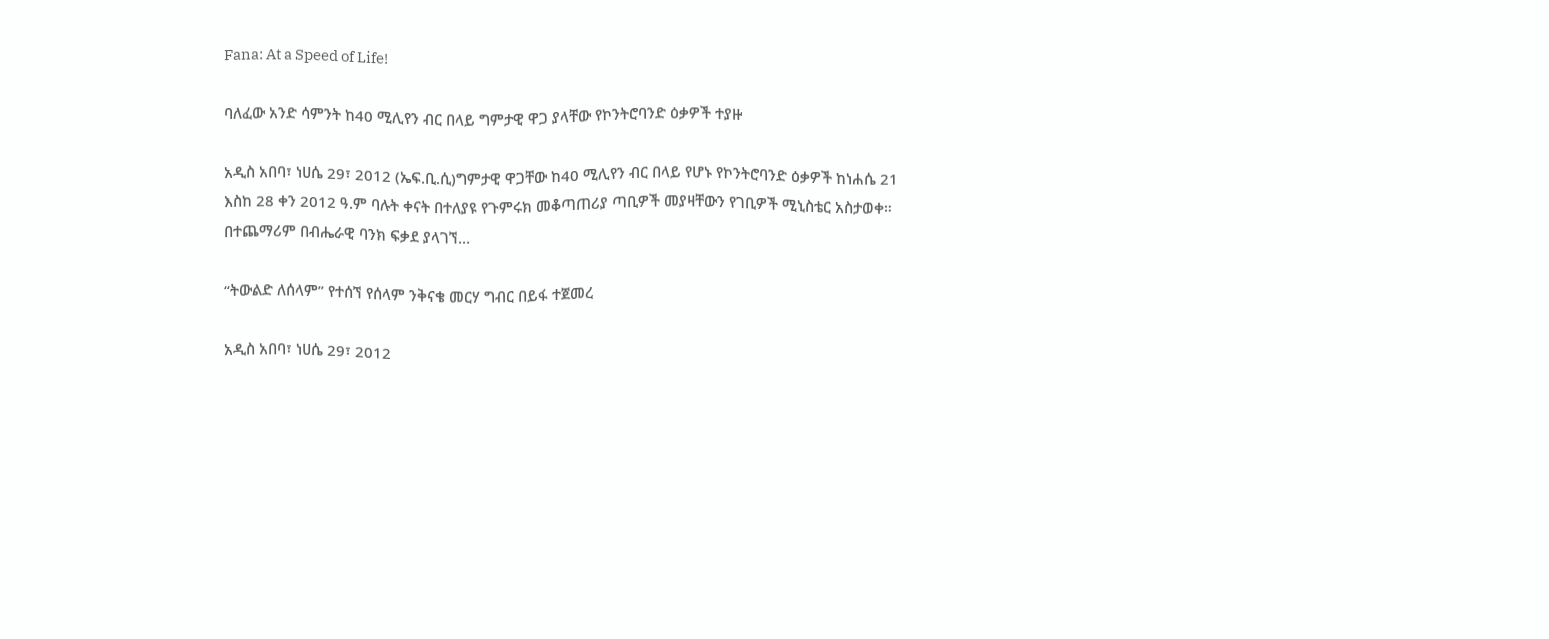Fana: At a Speed of Life!

ባለፈው አንድ ሳምንት ከ40 ሚሊየን ብር በላይ ግምታዊ ዋጋ ያላቸው የኮንትሮባንድ ዕቃዎች ተያዙ

አዲስ አበባ፣ ነሀሴ 29፣ 2012 (ኤፍ.ቢ.ሲ)ግምታዊ ዋጋቸው ከ40 ሚሊየን ብር በላይ የሆኑ የኮንትሮባንድ ዕቃዎች ከነሐሴ 21 እስከ 28 ቀን 2012 ዓ.ም ባሉት ቀናት በተለያዩ የጉምሩክ መቆጣጠሪያ ጣቢዎች መያዛቸውን የገቢዎች ሚኒስቴር አስታወቀ። በተጨማሪም በብሔራዊ ባንክ ፍቃደ ያላገኘ…

“ትውልድ ለሰላም” የተሰኘ የሰላም ንቅናቄ መርሃ ግብር በይፋ ተጀመረ

አዲስ አበባ፣ ነሀሴ 29፣ 2012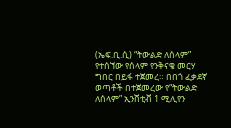(ኤፍ.ቢ.ሲ) “ትውልድ ለሰላም” የተሰኘው የሰላም የንቅናቄ መርሃ ግበር በይፋ ተጀመረ። በበጎ ፈቃደኛ ወጣቶች በተጀመረው የ“ትውልድ ለሰላም” ኢንሸቲቭ 1 ሚሊየን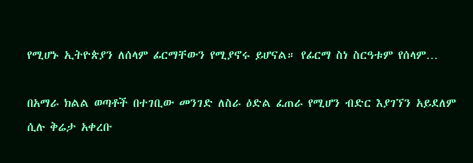የሚሆኑ ኢትዮጵያን ለሰላም ፊርማቸውን የሚያኖሩ ይሆናል። የፊርማ ስነ ስርዓቱም የሰላም…

በአማራ ክልል ወጣቶች በተገቢው መንገድ ለስራ ዕድል ፈጠራ የሚሆን ብድር እያገኘን አይደለም ሲሉ ቅሬታ አቀረቡ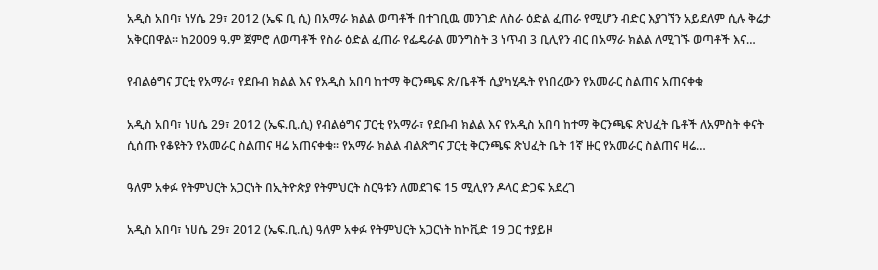አዲስ አበባ፣ ነሃሴ 29፣ 2012 (ኤፍ ቢ ሲ) በአማራ ክልል ወጣቶች በተገቢዉ መንገድ ለስራ ዕድል ፈጠራ የሚሆን ብድር እያገኘን አይደለም ሲሉ ቅሬታ አቅርበዋል፡፡ ከ2009 ዓ.ም ጀምሮ ለወጣቶች የስራ ዕድል ፈጠራ የፌዴራል መንግስት 3 ነጥብ 3 ቢሊየን ብር በአማራ ክልል ለሚገኙ ወጣቶች እና…

የብልፅግና ፓርቲ የአማራ፣ የደቡብ ክልል እና የአዲስ አበባ ከተማ ቅርንጫፍ ጽ/ቤቶች ሲያካሂዱት የነበረውን የአመራር ስልጠና አጠናቀቁ

አዲስ አበባ፣ ነሀሴ 29፣ 2012 (ኤፍ.ቢ.ሲ) የብልፅግና ፓርቲ የአማራ፣ የደቡብ ክልል እና የአዲስ አበባ ከተማ ቅርንጫፍ ጽህፈት ቤቶች ለአምስት ቀናት ሲሰጡ የቆዩትን የአመራር ስልጠና ዛሬ አጠናቀቁ። የአማራ ክልል ብልጽግና ፓርቲ ቅርንጫፍ ጽህፈት ቤት 1ኛ ዙር የአመራር ስልጠና ዛሬ…

ዓለም አቀፉ የትምህርት አጋርነት በኢትዮጵያ የትምህርት ስርዓቱን ለመደገፍ 15 ሚሊየን ዶላር ድጋፍ አደረገ

አዲስ አበባ፣ ነሀሴ 29፣ 2012 (ኤፍ.ቢ.ሲ) ዓለም አቀፉ የትምህርት አጋርነት ከኮቪድ 19 ጋር ተያይዞ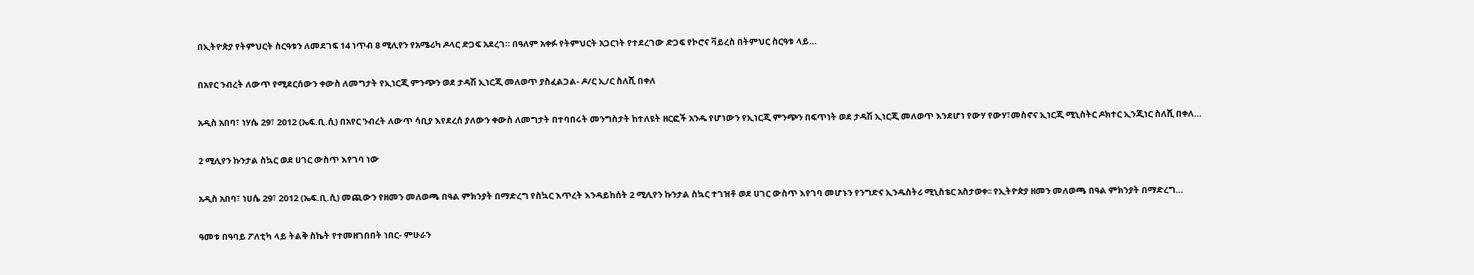በኢትዮጵያ የትምህርት ስርዓቱን ለመደገፍ 14 ነጥብ 8 ሚሊየን የአሜሪካ ዶላር ድጋፍ አደረገ። በዓለም አቀፉ የትምህርት አጋርነት የተደረገው ድጋፍ የኮሮና ቫይረስ በትምህር ስርዓቱ ላይ…

በአየር ንብረት ለውጥ የሚደርሰውን ቀውስ ለመግታት የኢነርጂ ምንጭን ወደ ታዳሽ ኢነርጂ መለወጥ ያስፈልጋል- ዶ/ር ኢ/ር ስለሺ በቀለ

አዲስ አበባ፣ ነሃሴ 29፣ 2012 (ኤፍ.ቢ.ሲ) በአየር ንብረት ለውጥ ሳቢያ እየደረሰ ያለውን ቀውስ ለመግታት በተባበሩት መንግስታት ከተለዩት ዘርፎች አንዱ የሆነውን የኢነርጂ ምንጭን በፍጥነት ወደ ታዳሽ ኢነርጂ መለወጥ እንደሆነ የውሃ የውሃ፣መስኖና ኢነርጂ ሚኒስትር ዶክተር ኢንጂነር ስለሺ በቀለ…

2 ሚሊየን ኩንታል ስኳር ወደ ሀገር ውስጥ እየገባ ነው

አዲስ አበባ፣ ነሀሴ 29፣ 2012 (ኤፍ.ቢ.ሲ) መጪውን የዘመን መለወጫ በዓል ምክንያት በማድረግ የስኳር እጥረት እንዳይከሰት 2 ሚሊየን ኩንታል ስኳር ተገዝቶ ወደ ሀገር ውስጥ እየገባ መሆኑን የንግድና ኢንዱስትሪ ሚኒስቴር አስታወቀ፡፡ የኢትዮጵያ ዘመን መለወጫ በዓል ምክንያት በማድረግ…

ዓመቱ በዓባይ ፖለቲካ ላይ ትልቅ ስኬት የተመዘገበበት ነበር- ምሁራን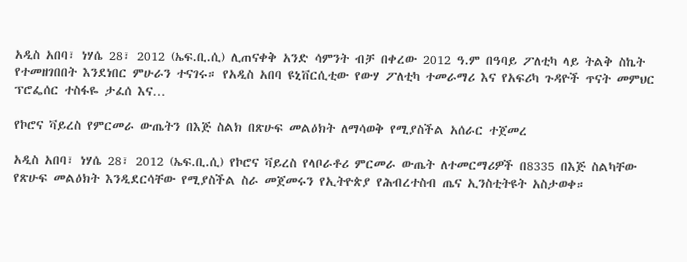አዲስ አበባ፣ ነሃሴ 28፣ 2012 (ኤፍ.ቢ.ሲ) ሊጠናቀቅ አንድ ሳምንት ብቻ በቀረው 2012 ዓ.ም በዓባይ ፖለቲካ ላይ ትልቅ ስኬት የተመዘገበበት እንደነበር ምሁራን ተናገሩ። የአዲስ አበባ ዩኒቨርሲቲው የውሃ ፖለቲካ ተመራማሪ እና የአፍሪካ ጉዳዮች ጥናት መምህር ፕሮፌሰር ተስፋዬ ታፈሰ እና…

የኮሮና ቫይረስ የምርመራ ውጤትን በእጅ ስልክ በጽሁፍ መልዕክት ለማሳወቅ የሚያስችል አሰራር ተጀመረ

አዲስ አበባ፣ ነሃሴ 28፣ 2012 (ኤፍ.ቢ.ሲ) የኮሮና ቫይረስ የላቦራቶሪ ምርመራ ውጤት ለተመርማሪዎች በ8335 በእጅ ስልካቸው የጽሁፍ መልዕክት እንዲደርሳቸው የሚያስችል ስራ መጀመሩን የኢትዮጵያ የሕብረተስብ ጤና ኢንስቲትዩት አስታወቀ።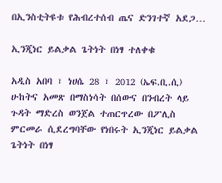በኢንስቲትዩቱ የሕብረተሰብ ጤና ድንገተኛ አደጋ…

ኢንጂነር ይልቃል ጌትነት በነፃ ተለቀቁ

አዲስ አበባ ፣ ነሀሴ 28 ፣ 2012 (ኤፍ.ቢ.ሲ) ሁከትና አመጽ በማስነሳት በሰውና በንብረት ላይ ጉዳት ማድረስ ወንጀል ተጠርጥረው በፖሊስ ምርመራ ሲደረግባቸው የነበሩት ኢንጂነር ይልቃል ጌትነት በነፃ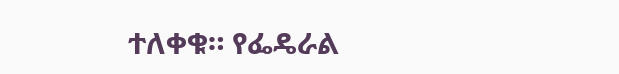ተለቀቁ። የፌዴራል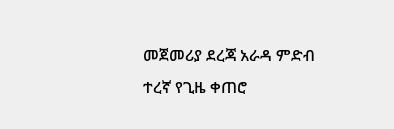መጀመሪያ ደረጃ አራዳ ምድብ ተረኛ የጊዜ ቀጠሮ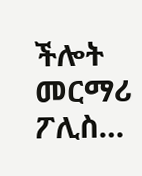ችሎት መርማሪ ፖሊስ…